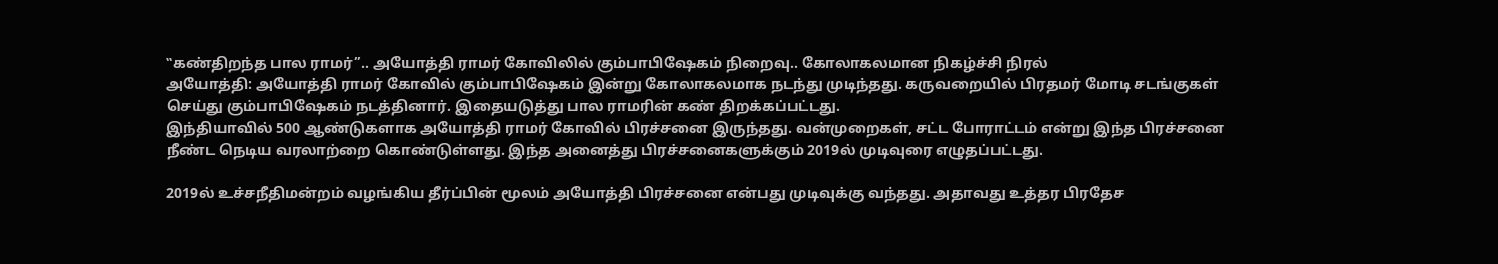‛‛கண்திறந்த பால ராமர்’’.. அயோத்தி ராமர் கோவிலில் கும்பாபிஷேகம் நிறைவு.. கோலாகலமான நிகழ்ச்சி நிரல்
அயோத்தி: அயோத்தி ராமர் கோவில் கும்பாபிஷேகம் இன்று கோலாகலமாக நடந்து முடிந்தது. கருவறையில் பிரதமர் மோடி சடங்குகள் செய்து கும்பாபிஷேகம் நடத்தினார். இதையடுத்து பால ராமரின் கண் திறக்கப்பட்டது.
இந்தியாவில் 500 ஆண்டுகளாக அயோத்தி ராமர் கோவில் பிரச்சனை இருந்தது. வன்முறைகள், சட்ட போராட்டம் என்று இந்த பிரச்சனை நீண்ட நெடிய வரலாற்றை கொண்டுள்ளது. இந்த அனைத்து பிரச்சனைகளுக்கும் 2019ல் முடிவுரை எழுதப்பட்டது.

2019ல் உச்சநீதிமன்றம் வழங்கிய தீர்ப்பின் மூலம் அயோத்தி பிரச்சனை என்பது முடிவுக்கு வந்தது. அதாவது உத்தர பிரதேச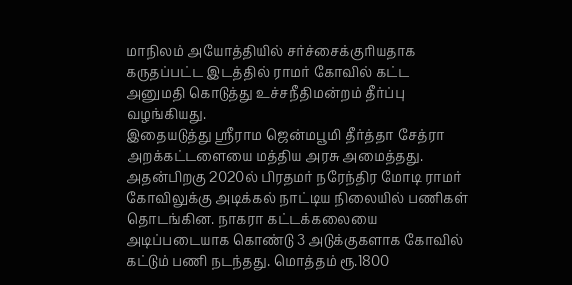மாநிலம் அயோத்தியில் சர்ச்சைக்குரியதாக கருதப்பட்ட இடத்தில் ராமர் கோவில் கட்ட அனுமதி கொடுத்து உச்சநீதிமன்றம் தீர்ப்பு வழங்கியது.
இதையடுத்து ஸ்ரீராம ஜென்மபூமி தீர்த்தா சேத்ரா அறக்கட்டளையை மத்திய அரசு அமைத்தது. அதன்பிறகு 2020ல் பிரதமர் நரேந்திர மோடி ராமர் கோவிலுக்கு அடிக்கல் நாட்டிய நிலையில் பணிகள் தொடங்கின. நாகரா கட்டக்கலையை அடிப்படையாக கொண்டு 3 அடுக்குகளாக கோவில் கட்டும் பணி நடந்தது. மொத்தம் ரூ.1800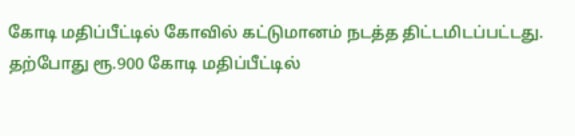கோடி மதிப்பீட்டில் கோவில் கட்டுமானம் நடத்த திட்டமிடப்பட்டது.
தற்போது ரூ.900 கோடி மதிப்பீட்டில்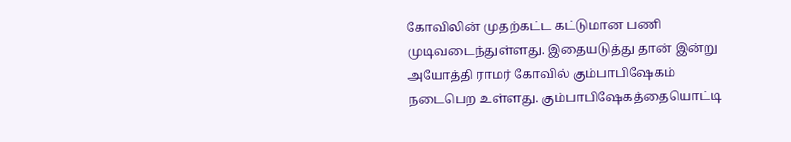கோவிலின் முதற்கட்ட கட்டுமான பணி முடிவடைந்துள்ளது. இதையடுத்து தான் இன்று அயோத்தி ராமர் கோவில் கும்பாபிஷேகம் நடைபெற உள்ளது. கும்பாபிஷேகத்தையொட்டி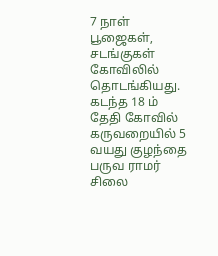7 நாள் பூஜைகள், சடங்குகள் கோவிலில் தொடங்கியது. கடந்த 18 ம் தேதி கோவில் கருவறையில் 5 வயது குழந்தை பருவ ராமர் சிலை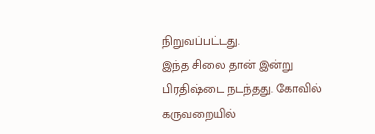நிறுவப்பட்டது.
இந்த சிலை தான் இன்று பிரதிஷ்டை நடந்தது. கோவில் கருவறையில்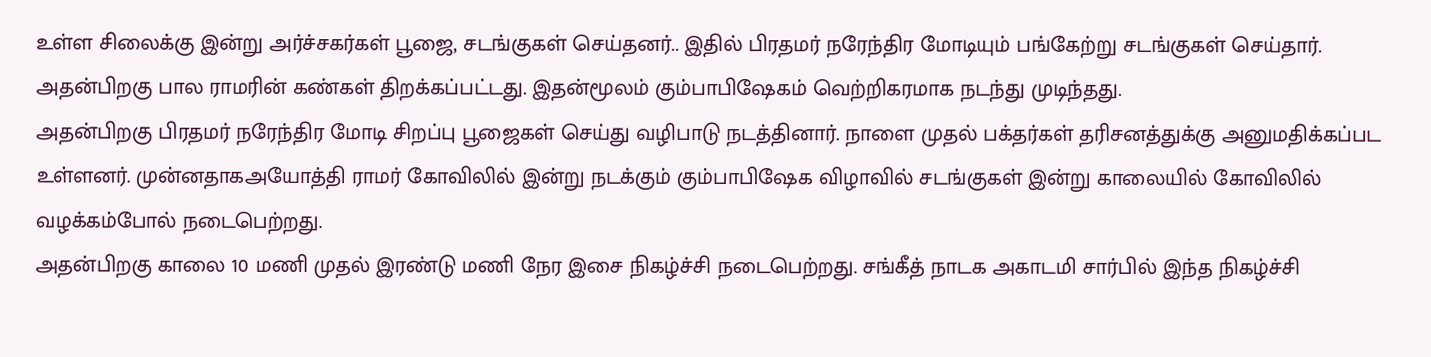உள்ள சிலைக்கு இன்று அர்ச்சகர்கள் பூஜை, சடங்குகள் செய்தனர்.. இதில் பிரதமர் நரேந்திர மோடியும் பங்கேற்று சடங்குகள் செய்தார். அதன்பிறகு பால ராமரின் கண்கள் திறக்கப்பட்டது. இதன்மூலம் கும்பாபிஷேகம் வெற்றிகரமாக நடந்து முடிந்தது.
அதன்பிறகு பிரதமர் நரேந்திர மோடி சிறப்பு பூஜைகள் செய்து வழிபாடு நடத்தினார். நாளை முதல் பக்தர்கள் தரிசனத்துக்கு அனுமதிக்கப்பட உள்ளனர். முன்னதாகஅயோத்தி ராமர் கோவிலில் இன்று நடக்கும் கும்பாபிஷேக விழாவில் சடங்குகள் இன்று காலையில் கோவிலில் வழக்கம்போல் நடைபெற்றது.
அதன்பிறகு காலை 10 மணி முதல் இரண்டு மணி நேர இசை நிகழ்ச்சி நடைபெற்றது. சங்கீத் நாடக அகாடமி சார்பில் இந்த நிகழ்ச்சி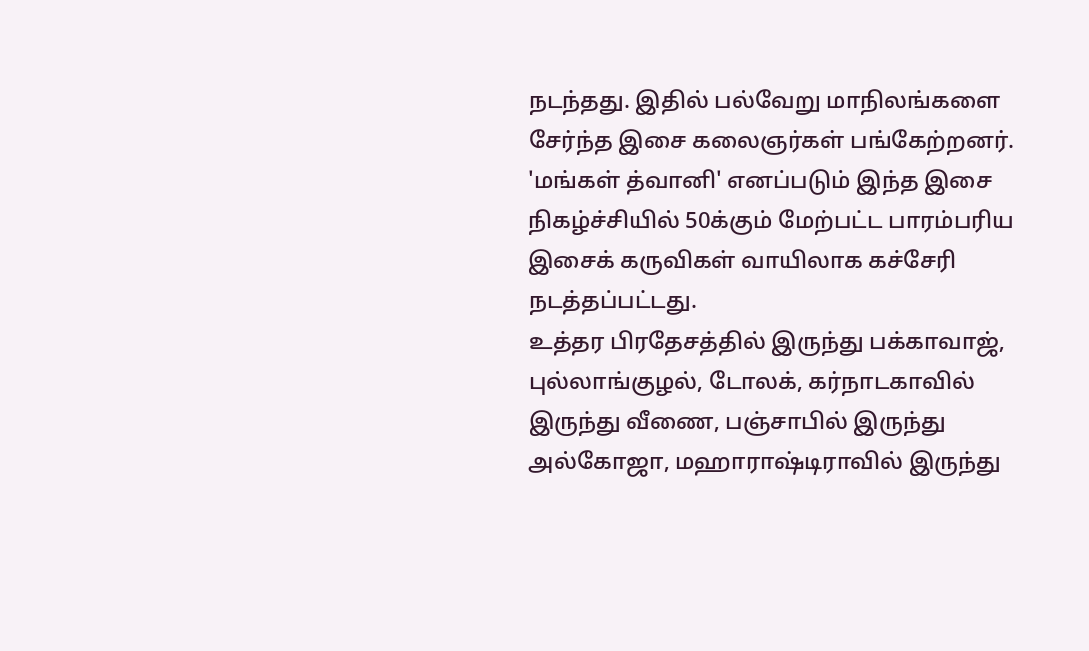நடந்தது. இதில் பல்வேறு மாநிலங்களை சேர்ந்த இசை கலைஞர்கள் பங்கேற்றனர். 'மங்கள் த்வானி' எனப்படும் இந்த இசை நிகழ்ச்சியில் 50க்கும் மேற்பட்ட பாரம்பரிய இசைக் கருவிகள் வாயிலாக கச்சேரி நடத்தப்பட்டது.
உத்தர பிரதேசத்தில் இருந்து பக்காவாஜ், புல்லாங்குழல், டோலக், கர்நாடகாவில் இருந்து வீணை, பஞ்சாபில் இருந்து அல்கோஜா, மஹாராஷ்டிராவில் இருந்து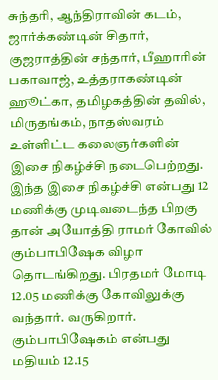சுந்தரி, ஆந்திராவின் கடம், ஜார்க்கண்டின் சிதார், குஜராத்தின் சந்தார், பீஹாரின் பகாவாஜ், உத்தராகண்டின் ஹூட்கா, தமிழகத்தின் தவில், மிருதங்கம், நாதஸ்வரம் உள்ளிட்ட கலைஞர்களின் இசை நிகழ்ச்சி நடைபெற்றது.
இந்த இசை நிகழ்ச்சி என்பது 12 மணிக்கு முடிவடைந்த பிறகு தான் அயோத்தி ராமர் கோவில் கும்பாபிஷேக விழா தொடங்கிறது. பிரதமர் மோடி 12.05 மணிக்கு கோவிலுக்கு வந்தார். வருகிறார். கும்பாபிஷேகம் என்பது மதியம் 12.15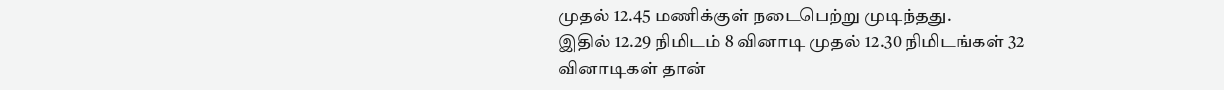முதல் 12.45 மணிக்குள் நடைபெற்று முடிந்தது.
இதில் 12.29 நிமிடம் 8 வினாடி முதல் 12.30 நிமிடங்கள் 32 வினாடிகள் தான்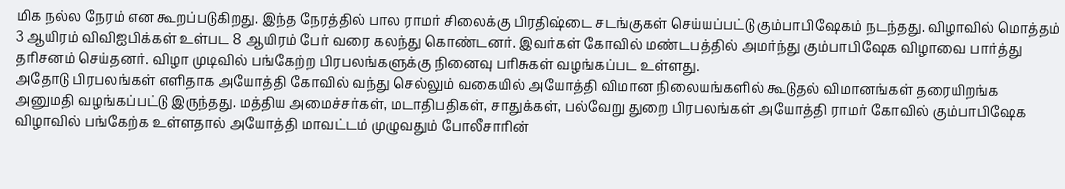மிக நல்ல நேரம் என கூறப்படுகிறது. இந்த நேரத்தில் பால ராமர் சிலைக்கு பிரதிஷ்டை சடங்குகள் செய்யப்பட்டு கும்பாபிஷேகம் நடந்தது. விழாவில் மொத்தம் 3 ஆயிரம் விவிஐபிக்கள் உள்பட 8 ஆயிரம் பேர் வரை கலந்து கொண்டனர். இவர்கள் கோவில் மண்டபத்தில் அமர்ந்து கும்பாபிஷேக விழாவை பார்த்து தரிசனம் செய்தனர். விழா முடிவில் பங்கேற்ற பிரபலங்களுக்கு நினைவு பரிசுகள் வழங்கப்பட உள்ளது.
அதோடு பிரபலங்கள் எளிதாக அயோத்தி கோவில் வந்து செல்லும் வகையில் அயோத்தி விமான நிலையங்களில் கூடுதல் விமானங்கள் தரையிறங்க அனுமதி வழங்கப்பட்டு இருந்தது. மத்திய அமைச்சர்கள், மடாதிபதிகள், சாதுக்கள், பல்வேறு துறை பிரபலங்கள் அயோத்தி ராமர் கோவில் கும்பாபிஷேக விழாவில் பங்கேற்க உள்ளதால் அயோத்தி மாவட்டம் முழுவதும் போலீசாரின்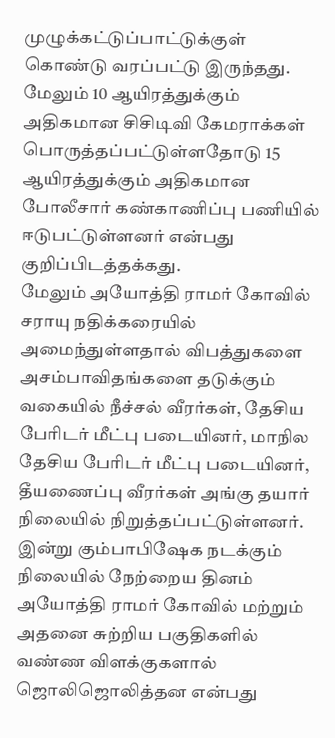முழுக்கட்டுப்பாட்டுக்குள் கொண்டு வரப்பட்டு இருந்தது. மேலும் 10 ஆயிரத்துக்கும் அதிகமான சிசிடிவி கேமராக்கள் பொருத்தப்பட்டுள்ளதோடு 15 ஆயிரத்துக்கும் அதிகமான போலீசார் கண்காணிப்பு பணியில் ஈடுபட்டுள்ளனர் என்பது குறிப்பிடத்தக்கது.
மேலும் அயோத்தி ராமர் கோவில் சராயு நதிக்கரையில் அமைந்துள்ளதால் விபத்துகளை அசம்பாவிதங்களை தடுக்கும் வகையில் நீச்சல் வீரர்கள், தேசிய பேரிடர் மீட்பு படையினர், மாநில தேசிய பேரிடர் மீட்பு படையினர், தீயணைப்பு வீரர்கள் அங்கு தயார் நிலையில் நிறுத்தப்பட்டுள்ளனர். இன்று கும்பாபிஷேக நடக்கும் நிலையில் நேற்றைய தினம் அயோத்தி ராமர் கோவில் மற்றும் அதனை சுற்றிய பகுதிகளில் வண்ண விளக்குகளால் ஜொலிஜொலித்தன என்பது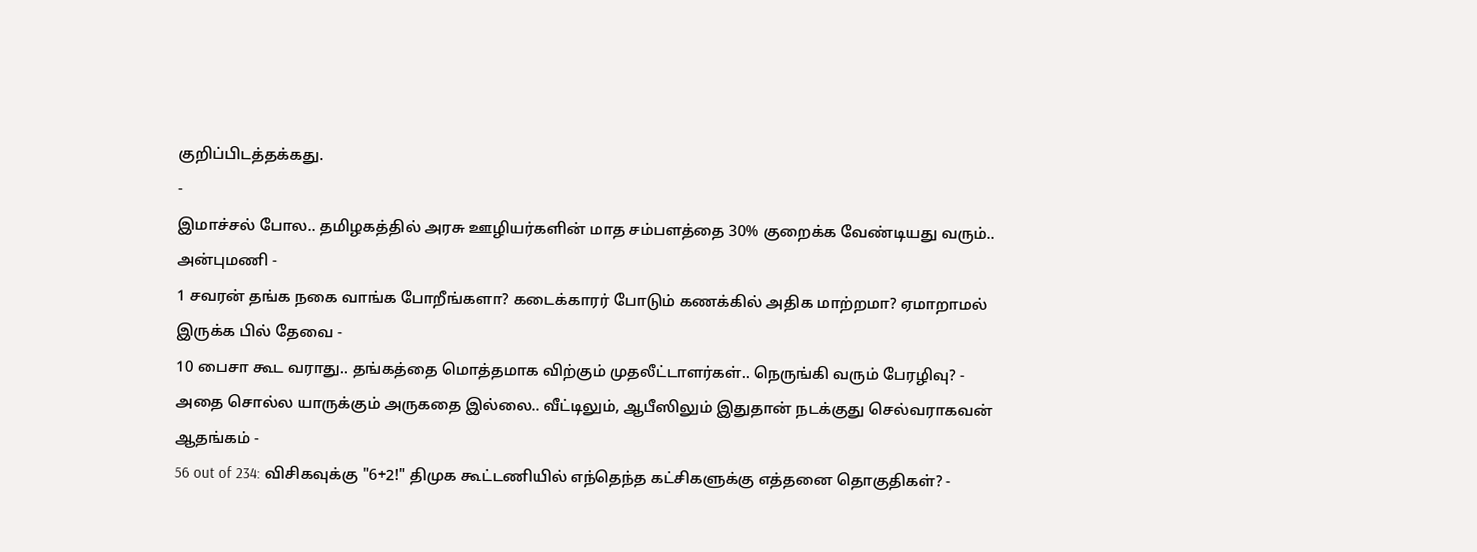குறிப்பிடத்தக்கது.
-
இமாச்சல் போல.. தமிழகத்தில் அரசு ஊழியர்களின் மாத சம்பளத்தை 30% குறைக்க வேண்டியது வரும்.. அன்புமணி -
1 சவரன் தங்க நகை வாங்க போறீங்களா? கடைக்காரர் போடும் கணக்கில் அதிக மாற்றமா? ஏமாறாமல் இருக்க பில் தேவை -
10 பைசா கூட வராது.. தங்கத்தை மொத்தமாக விற்கும் முதலீட்டாளர்கள்.. நெருங்கி வரும் பேரழிவு? -
அதை சொல்ல யாருக்கும் அருகதை இல்லை.. வீட்டிலும், ஆபீஸிலும் இதுதான் நடக்குது செல்வராகவன் ஆதங்கம் -
56 out of 234: விசிகவுக்கு "6+2!" திமுக கூட்டணியில் எந்தெந்த கட்சிகளுக்கு எத்தனை தொகுதிகள்? -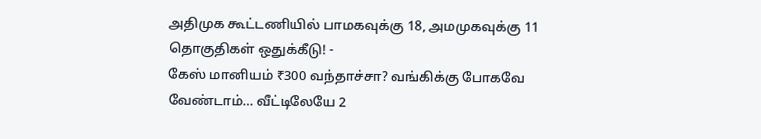அதிமுக கூட்டணியில் பாமகவுக்கு 18, அமமுகவுக்கு 11 தொகுதிகள் ஒதுக்கீடு! -
கேஸ் மானியம் ₹300 வந்தாச்சா? வங்கிக்கு போகவே வேண்டாம்… வீட்டிலேயே 2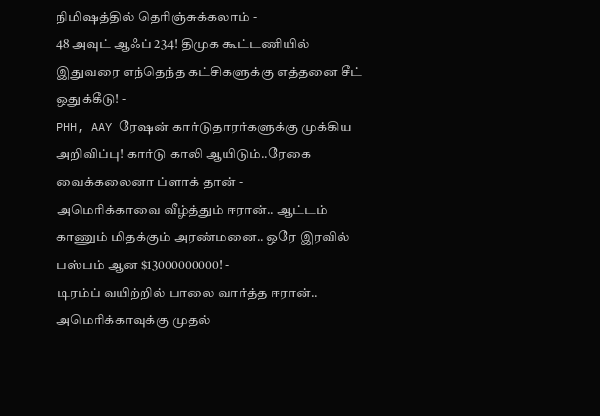நிமிஷத்தில் தெரிஞ்சுக்கலாம் -
48 அவுட் ஆஃப் 234! திமுக கூட்டணியில் இதுவரை எந்தெந்த கட்சிகளுக்கு எத்தனை சீட் ஒதுக்கீடு! -
PHH, AAY ரேஷன் கார்டுதாரர்களுக்கு முக்கிய அறிவிப்பு! கார்டு காலி ஆயிடும்..ரேகை வைக்கலைனா ப்ளாக் தான் -
அமெரிக்காவை வீழ்த்தும் ஈரான்.. ஆட்டம் காணும் மிதக்கும் அரண்மனை.. ஒரே இரவில் பஸ்பம் ஆன $13000000000! -
டிரம்ப் வயிற்றில் பாலை வார்த்த ஈரான்.. அமெரிக்காவுக்கு முதல்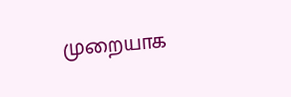முறையாக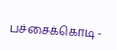பச்சைக்கொடி -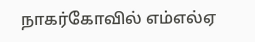நாகர்கோவில் எம்எல்ஏ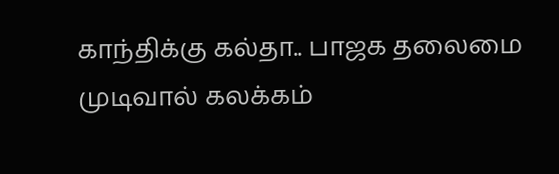காந்திக்கு கல்தா.. பாஜக தலைமை முடிவால் கலக்கம்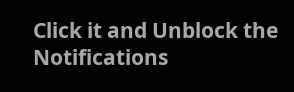Click it and Unblock the Notifications